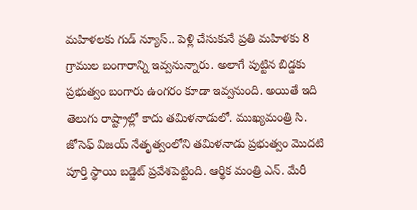మహిళలకు గుడ్ న్యూస్.. పెళ్లి చేసుకునే ప్రతి మహిళకు 8 గ్రాముల బంగారాన్ని ఇవ్వనున్నారు. అలాగే పుట్టిన బిడ్డకు ప్రభుత్వం బంగారు ఉంగరం కూడా ఇవ్వనుంది. అయితే ఇది తెలుగు రాష్ట్రాల్లో కాదు తమిళనాడులో. ముఖ్యమంత్రి సి. జోసెఫ్ విజయ్ నేతృత్వంలోని తమిళనాడు ప్రభుత్వం మొదటి పూర్తి స్థాయి బడ్జెట్ ప్రవేశపెట్టింది. ఆర్థిక మంత్రి ఎన్. మేరీ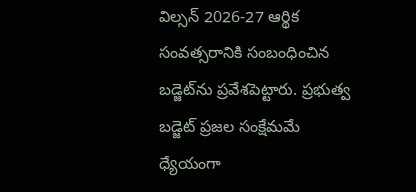విల్సన్ 2026-27 ఆర్థిక సంవత్సరానికి సంబంధించిన బడ్జెట్‌ను ప్రవేశపెట్టారు. ప్రభుత్వ బడ్జెట్ ప్రజల సంక్షేమమే ధ్యేయంగా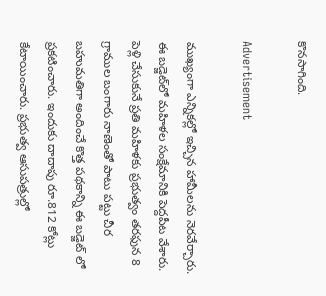కొనసాగింది.

Advertisement

ముఖ్యంగా ఎన్నికల్లో ఇచ్చిన హామీలను నెరవేర్చారు. ఈ బడ్జెట్‌లో మహిళల సంక్షేమానికి పెద్దపీట వేశారు. పెళ్లి చేసుకునే ప్రతి మహిళకు ప్రభుత్వం తరఫున 8 గ్రాముల బంగారు నాణెంతో పాటు పట్టు చీర బహుమతిగా అందించే కొత్త పథకాన్ని ఈ బడ్జెట్ లో ప్రకటించారు. ఇందుకు దాదాపు రూ.812 కోట్లు కేటాయించారు. ప్రభుత్వ ఆసుపత్రుల్లో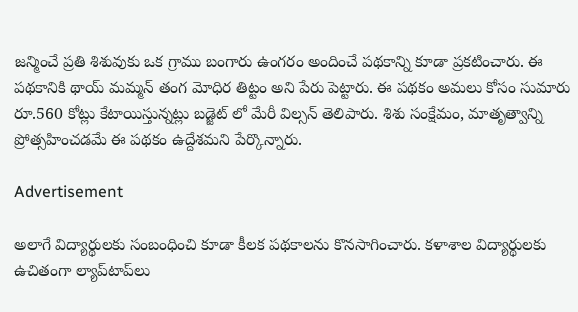జన్మించే ప్రతి శిశువుకు ఒక గ్రాము బంగారు ఉంగరం అందించే పథకాన్ని కూడా ప్రకటించారు. ఈ పథకానికి థాయ్ మమ్మన్ తంగ మోధిర తిట్టం అని పేరు పెట్టారు. ఈ పథకం అమలు కోసం సుమారు రూ.560 కోట్లు కేటాయిస్తున్నట్లు బడ్జెట్ లో మేరీ విల్సన్ తెలిపారు. శిశు సంక్షేమం, మాతృత్వాన్ని ప్రోత్సహించడమే ఈ పథకం ఉద్దేశమని పేర్కొన్నారు.

Advertisement

అలాగే విద్యార్థులకు సంబంధించి కూడా కీలక పథకాలను కొనసాగించారు. కళాశాల విద్యార్థులకు ఉచితంగా ల్యాప్‌టాప్‌లు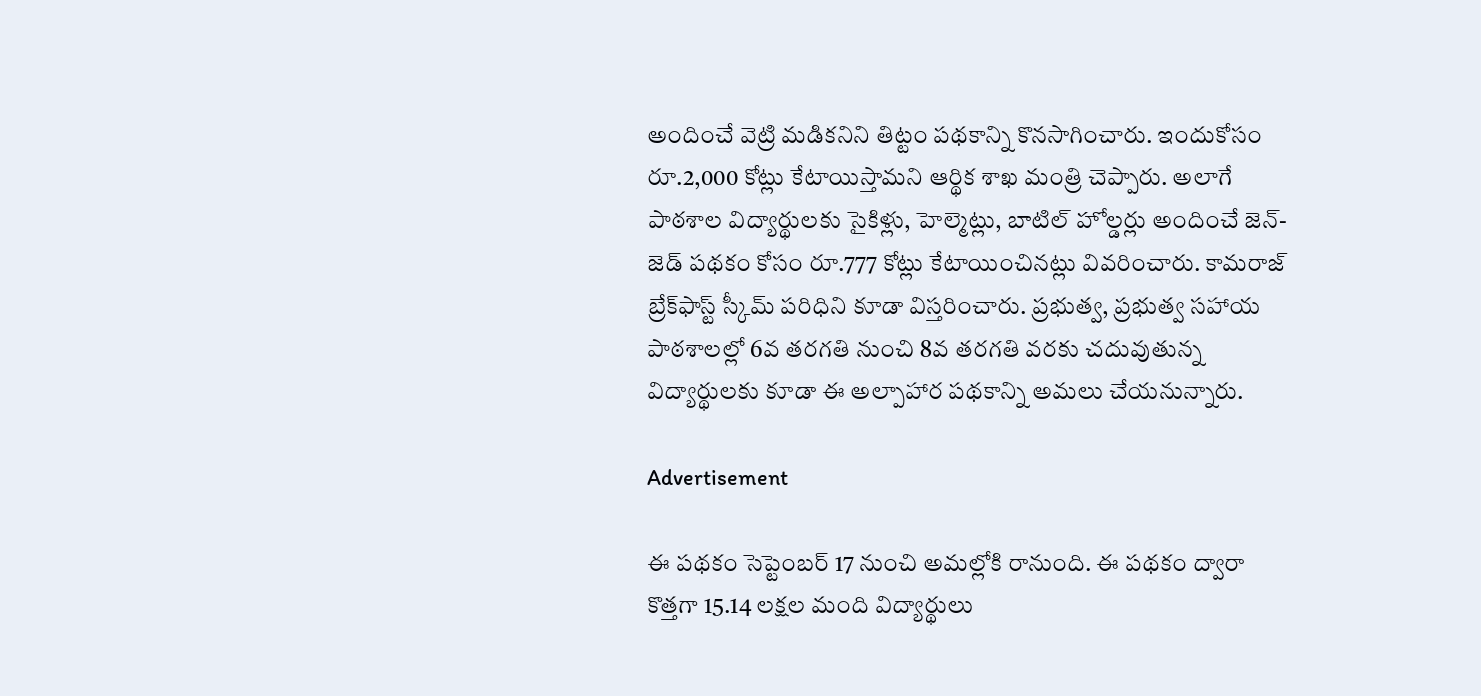అందించే వెట్రి మడికనిని తిట్టం పథకాన్ని కొనసాగించారు. ఇందుకోసం రూ.2,000 కోట్లు కేటాయిస్తామని ఆర్థిక శాఖ మంత్రి చెప్పారు. అలాగే పాఠశాల విద్యార్థులకు సైకిళ్లు, హెల్మెట్లు, బాటిల్ హోల్డర్లు అందించే జెన్-జెడ్ పథకం కోసం రూ.777 కోట్లు కేటాయించినట్లు వివరించారు. కామరాజ్ బ్రేక్‌ఫాస్ట్ స్కీమ్ పరిధిని కూడా విస్తరించారు. ప్రభుత్వ, ప్రభుత్వ సహాయ పాఠశాలల్లో 6వ తరగతి నుంచి 8వ తరగతి వరకు చదువుతున్న విద్యార్థులకు కూడా ఈ అల్పాహార పథకాన్ని అమలు చేయనున్నారు.

Advertisement

ఈ పథకం సెప్టెంబర్ 17 నుంచి అమల్లోకి రానుంది. ఈ పథకం ద్వారా కొత్తగా 15.14 లక్షల మంది విద్యార్థులు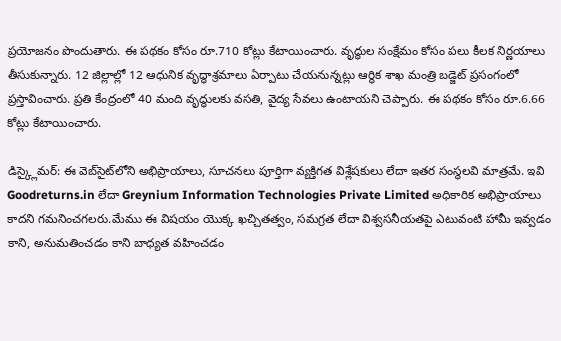ప్రయోజనం పొందుతారు. ఈ పథకం కోసం రూ.710 కోట్లు కేటాయించారు. వృద్ధుల సంక్షేమం కోసం పలు కీలక నిర్ణయాలు తీసుకున్నారు. 12 జిల్లాల్లో 12 ఆధునిక వృద్ధాశ్రమాలు ఏర్పాటు చేయనున్నట్లు ఆర్థిక శాఖ మంత్రి బడ్జెట్ ప్రసంగంలో ప్రస్తావించారు. ప్రతి కేంద్రంలో 40 మంది వృద్ధులకు వసతి, వైద్య సేవలు ఉంటాయని చెప్పారు. ఈ పథకం కోసం రూ.6.66 కోట్లు కేటాయించారు.

డిస్క్లైమర్: ఈ వెబ్‌సైట్‌లోని అభిప్రాయాలు, సూచనలు పూర్తిగా వ్యక్తిగత విశ్లేషకులు లేదా ఇతర సంస్థలవి మాత్రమే. ఇవి Goodreturns.in లేదా Greynium Information Technologies Private Limited అధికారిక అభిప్రాయాలు కాదని గమనించగలరు.మేము ఈ విషయం యొక్క ఖచ్చితత్వం, సమగ్రత లేదా విశ్వసనీయతపై ఎటువంటి హామీ ఇవ్వడం కాని, అనుమతించడం కాని బాధ్యత వహించడం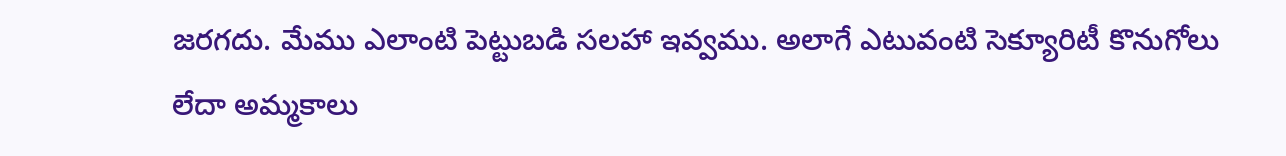జరగదు. మేము ఎలాంటి పెట్టుబడి సలహా ఇవ్వము. అలాగే ఎటువంటి సెక్యూరిటీ కొనుగోలు లేదా అమ్మకాలు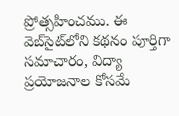ప్రోత్సహించము. ఈ వెబ్‌సైట్‌లోని కథనం పూర్తిగా సమాచారం, విద్యా ప్రయోజనాల కోసమే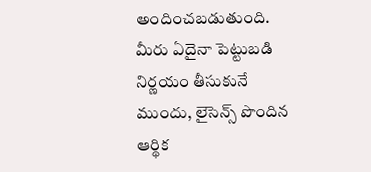అందించబడుతుంది. మీరు ఏదైనా పెట్టుబడి నిర్ణయం తీసుకునే ముందు, లైసెన్స్ పొందిన ఆర్థిక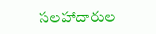సలహాదారుల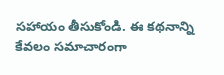సహాయం తీసుకోండి. ఈ కథనాన్ని కేవలం సమాచారంగా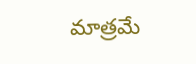మాత్రమే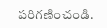పరిగణించండి.